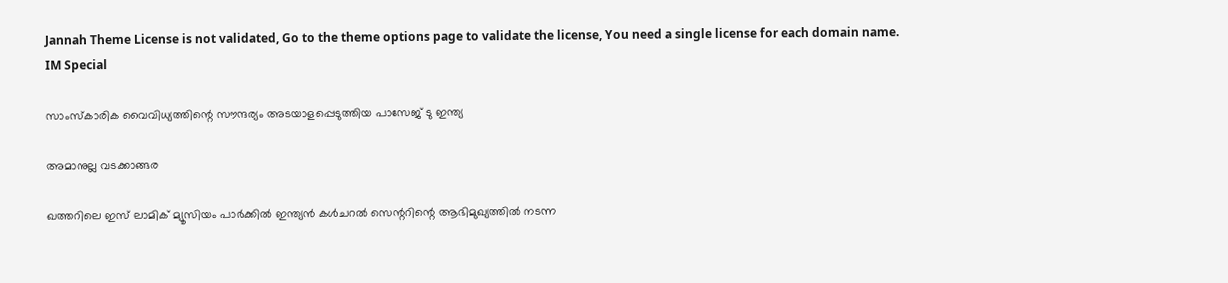Jannah Theme License is not validated, Go to the theme options page to validate the license, You need a single license for each domain name.
IM Special

സാംസ്‌കാരിക വൈവിധ്യത്തിന്റെ സൗന്ദര്യം അടയാളപ്പെടുത്തിയ പാസേജ് ടു ഇന്ത്യ

അമാനുല്ല വടക്കാങ്ങര

ഖത്തറിലെ ഇസ് ലാമിക് മ്യൂസിയം പാര്‍ക്കില്‍ ഇന്ത്യന്‍ കള്‍ചറല്‍ സെന്ററിന്റെ ആഭിമുഖ്യത്തില്‍ നടന്ന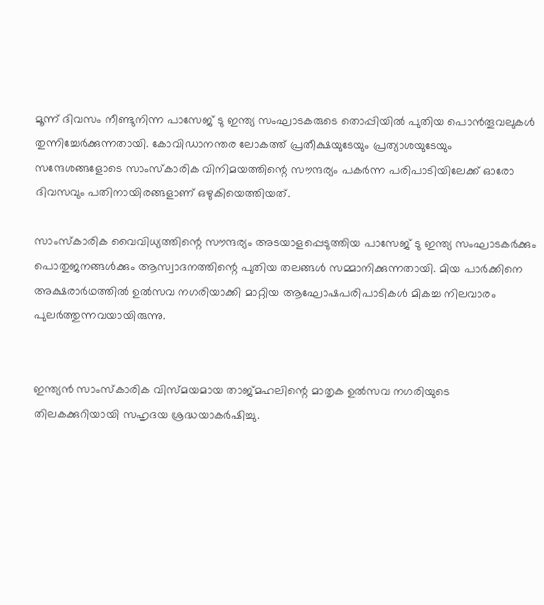മൂന്ന് ദിവസം നീണ്ടുനിന്ന പാസേജ് ടു ഇന്ത്യ സംഘാടകരുടെ തൊപ്പിയില്‍ പുതിയ പൊന്‍തൂവലുകള്‍ തുന്നിച്ചേര്‍ക്കുന്നതായി. കോവിഡാനന്തര ലോകത്ത് പ്രതീക്ഷയുടേയും പ്രത്യാശയുടേയും സന്ദേശങ്ങളോടെ സാംസ്‌കാരിക വിനിമയത്തിന്റെ സൗന്ദര്യം പകര്‍ന്ന പരിപാടിയിലേക്ക് ഓരോ ദിവസവും പതിനായിരങ്ങളാണ് ഒഴുകിയെത്തിയത്.

സാംസ്‌കാരിക വൈവിധ്യത്തിന്റെ സൗന്ദര്യം അടയാളപ്പെടുത്തിയ പാസേജ് ടു ഇന്ത്യ സംഘാടകര്‍ക്കും പൊതുജനങ്ങള്‍ക്കും ആസ്വാദനത്തിന്റെ പുതിയ തലങ്ങള്‍ സമ്മാനിക്കുന്നതായി. മിയ പാര്‍ക്കിനെ അക്ഷരാര്‍ഥത്തില്‍ ഉല്‍സവ നഗരിയാക്കി മാറ്റിയ ആഘോഷപരിപാടികള്‍ മികച്ച നിലവാരം പുലര്‍ത്തുന്നവയായിരുന്നു.


ഇന്ത്യന്‍ സാംസ്‌കാരിക വിസ്മയമായ താജ്മഹലിന്റെ മാതൃക ഉല്‍സവ നഗരിയുടെ തിലകക്കുറിയായി സഹൃദയ ശ്രദ്ധയാകര്‍ഷിച്ചു.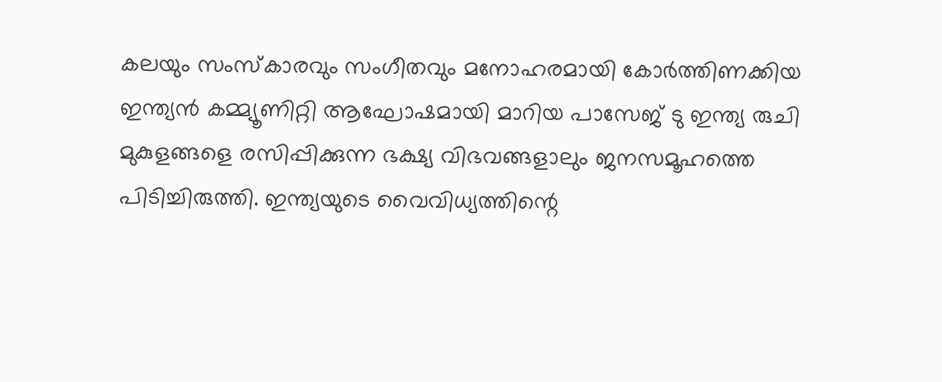കലയും സംസ്‌കാരവും സംഗീതവും മനോഹരമായി കോര്‍ത്തിണക്കിയ ഇന്ത്യന്‍ കമ്മ്യൂണിറ്റി ആഘോഷമായി മാറിയ പാസേജ് ടു ഇന്ത്യ രുചി മുകുളങ്ങളെ രസിപ്പിക്കുന്ന ഭക്ഷ്യ വിഭവങ്ങളാലും ജനസമൂഹത്തെ പിടിച്ചിരുത്തി. ഇന്ത്യയുടെ വൈവിധ്യത്തിന്റെ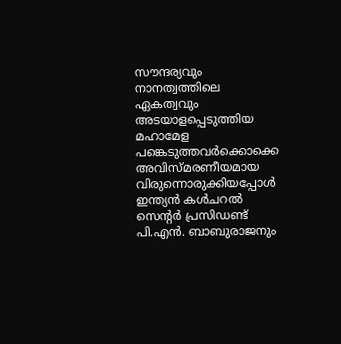സൗന്ദര്യവും നാനത്വത്തിലെ ഏകത്വവും അടയാളപ്പെടുത്തിയ മഹാമേള പങ്കെടുത്തവര്‍ക്കൊക്കെ അവിസ്മരണീയമായ വിരുന്നൊരുക്കിയപ്പോള്‍ ഇന്ത്യന്‍ കള്‍ചറല്‍ സെന്റര്‍ പ്രസിഡണ്ട് പി.എന്‍. ബാബുരാജനും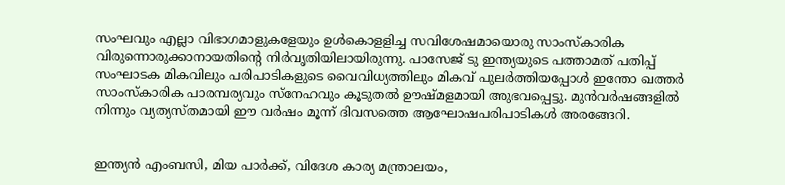സംഘവും എല്ലാ വിഭാഗമാളുകളേയും ഉള്‍കൊളളിച്ച സവിശേഷമായൊരു സാംസ്‌കാരിക വിരുന്നൊരുക്കാനായതിന്റെ നിര്‍വൃതിയിലായിരുന്നു. പാസേജ് ടു ഇന്ത്യയുടെ പത്താമത് പതിപ്പ് സംഘാടക മികവിലും പരിപാടികളുടെ വൈവിധ്യത്തിലും മികവ് പുലര്‍ത്തിയപ്പോള്‍ ഇന്തോ ഖത്തര്‍ സാംസ്‌കാരിക പാരമ്പര്യവും സ്‌നേഹവും കൂടുതല്‍ ഊഷ്മളമായി അുഭവപ്പെട്ടു. മുന്‍വര്‍ഷങ്ങളില്‍ നിന്നും വ്യത്യസ്തമായി ഈ വര്‍ഷം മൂന്ന് ദിവസത്തെ ആഘോഷപരിപാടികള്‍ അരങ്ങേറി.


ഇന്ത്യന്‍ എംബസി, മിയ പാര്‍ക്ക്, വിദേശ കാര്യ മന്ത്രാലയം,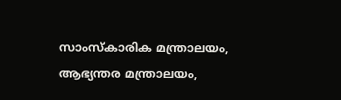സാംസ്‌കാരിക മന്ത്രാലയം, ആഭ്യന്തര മന്ത്രാലയം,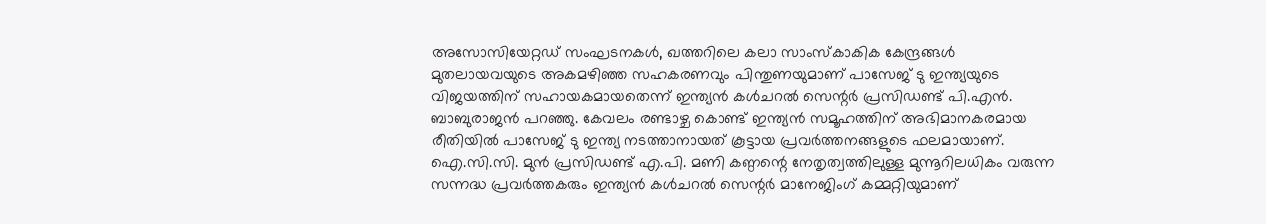അസോസിയേറ്റഡ് സംഘടനകള്‍, ഖത്തറിലെ കലാ സാംസ്‌കാകിക കേന്ദ്രങ്ങള്‍ മുതലായവയുടെ അകമഴിഞ്ഞ സഹകരണവും പിന്തുണയുമാണ് പാസേജ് ടു ഇന്ത്യയുടെ വിജയത്തിന് സഹായകമായതെന്ന് ഇന്ത്യന്‍ കള്‍ചറല്‍ സെന്റര്‍ പ്രസിഡണ്ട് പി.എന്‍. ബാബുരാജന്‍ പറഞ്ഞു. കേവലം രണ്ടാഴ്ച കൊണ്ട് ഇന്ത്യന്‍ സമൂഹത്തിന് അഭിമാനകരമായ രീതിയില്‍ പാസേജ് ടു ഇന്ത്യ നടത്താനായത് കൂട്ടായ പ്രവര്‍ത്തനങ്ങളുടെ ഫലമായാണ്. ഐ.സി.സി. മുന്‍ പ്രസിഡണ്ട് എ.പി. മണി കണ്ഠന്റെ നേതൃത്വത്തിലുള്ള മുന്നൂറിലധികം വരുന്ന സന്നദ്ധ പ്രവര്‍ത്തകരും ഇന്ത്യന്‍ കള്‍ചറല്‍ സെന്റര്‍ മാനേജിംഗ് കമ്മറ്റിയുമാണ്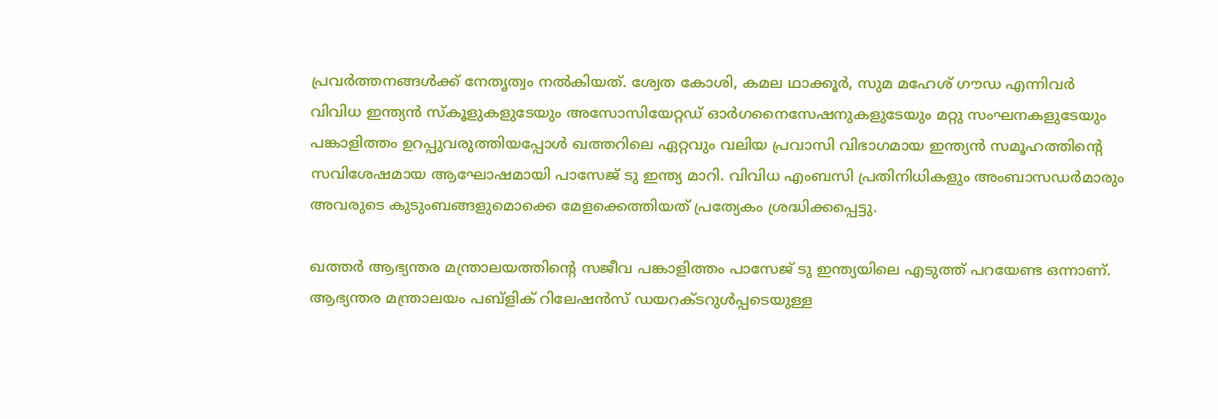പ്രവര്‍ത്തനങ്ങള്‍ക്ക് നേതൃത്വം നല്‍കിയത്. ശ്വേത കോശി, കമല ഥാക്കൂര്‍, സുമ മഹേശ് ഗൗഡ എന്നിവര്‍ വിവിധ ഇന്ത്യന്‍ സ്‌കൂളുകളുടേയും അസോസിയേറ്റഡ് ഓര്‍ഗനൈസേഷനുകളുടേയും മറ്റു സംഘനകളുടേയും പങ്കാളിത്തം ഉറപ്പുവരുത്തിയപ്പോള്‍ ഖത്തറിലെ ഏറ്റവും വലിയ പ്രവാസി വിഭാഗമായ ഇന്ത്യന്‍ സമൂഹത്തിന്റെ സവിശേഷമായ ആഘോഷമായി പാസേജ് ടു ഇന്ത്യ മാറി. വിവിധ എംബസി പ്രതിനിധികളും അംബാസഡര്‍മാരും അവരുടെ കുടുംബങ്ങളുമൊക്കെ മേളക്കെത്തിയത് പ്രത്യേകം ശ്രദ്ധിക്കപ്പെട്ടു.

ഖത്തര്‍ ആഭ്യന്തര മന്ത്രാലയത്തിന്റെ സജീവ പങ്കാളിത്തം പാസേജ് ടു ഇന്ത്യയിലെ എടുത്ത് പറയേണ്ട ഒന്നാണ്. ആഭ്യന്തര മന്ത്രാലയം പബ്‌ളിക് റിലേഷന്‍സ് ഡയറക്ടറുള്‍പ്പടെയുള്ള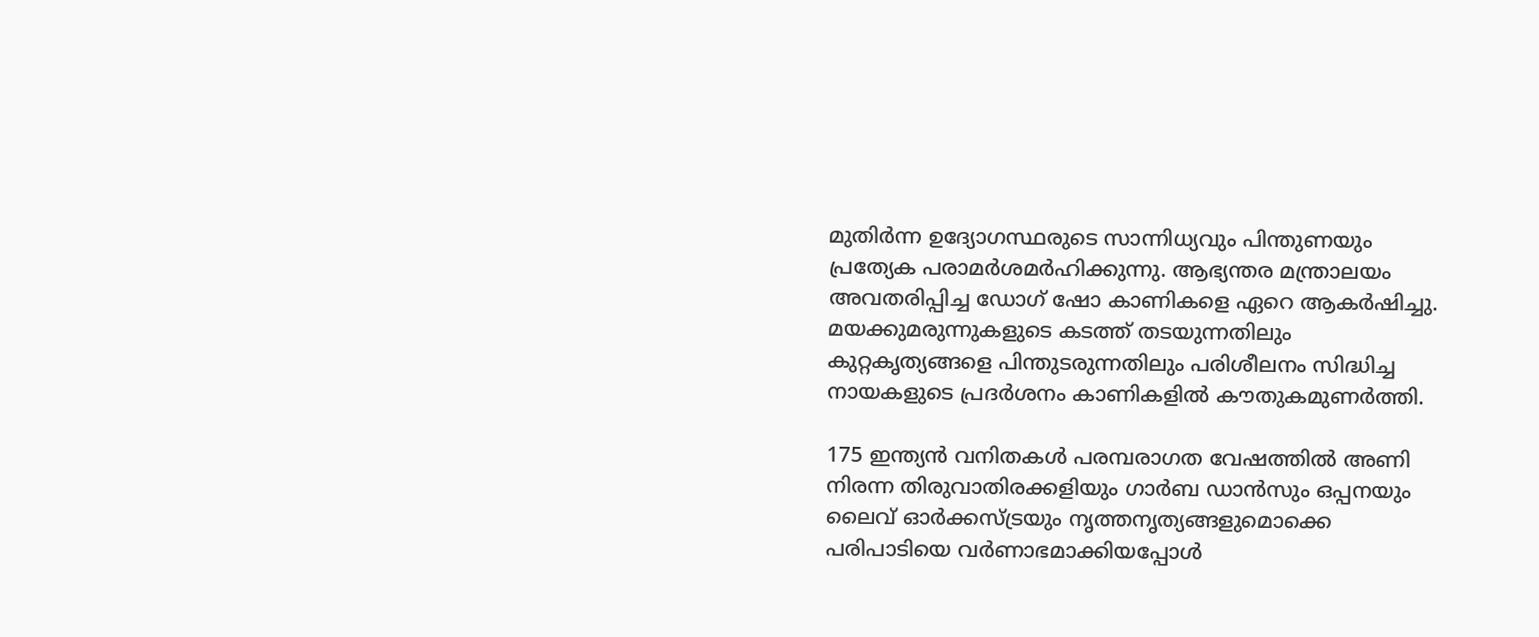മുതിര്‍ന്ന ഉദ്യോഗസ്ഥരുടെ സാന്നിധ്യവും പിന്തുണയും പ്രത്യേക പരാമര്‍ശമര്‍ഹിക്കുന്നു. ആഭ്യന്തര മന്ത്രാലയം അവതരിപ്പിച്ച ഡോഗ് ഷോ കാണികളെ ഏറെ ആകര്‍ഷിച്ചു. മയക്കുമരുന്നുകളുടെ കടത്ത് തടയുന്നതിലും കുറ്റകൃത്യങ്ങളെ പിന്തുടരുന്നതിലും പരിശീലനം സിദ്ധിച്ച നായകളുടെ പ്രദര്‍ശനം കാണികളില്‍ കൗതുകമുണര്‍ത്തി.

175 ഇന്ത്യന്‍ വനിതകള്‍ പരമ്പരാഗത വേഷത്തില്‍ അണി നിരന്ന തിരുവാതിരക്കളിയും ഗാര്‍ബ ഡാന്‍സും ഒപ്പനയും ലൈവ് ഓര്‍ക്കസ്ട്രയും നൃത്തനൃത്യങ്ങളുമൊക്കെ പരിപാടിയെ വര്‍ണാഭമാക്കിയപ്പോള്‍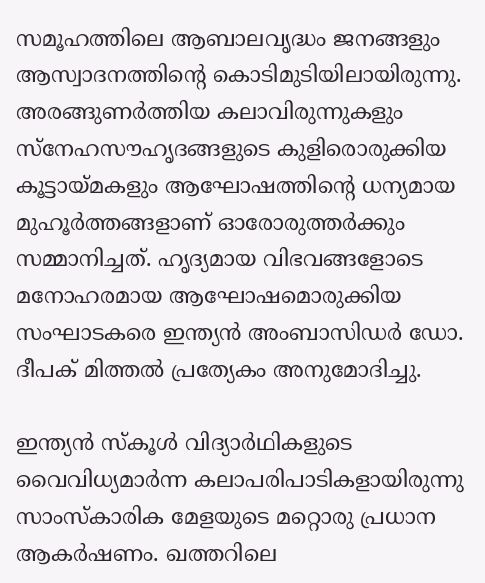സമൂഹത്തിലെ ആബാലവൃദ്ധം ജനങ്ങളും ആസ്വാദനത്തിന്റെ കൊടിമുടിയിലായിരുന്നു. അരങ്ങുണര്‍ത്തിയ കലാവിരുന്നുകളും സ്‌നേഹസൗഹൃദങ്ങളുടെ കുളിരൊരുക്കിയ കൂട്ടായ്മകളും ആഘോഷത്തിന്റെ ധന്യമായ മുഹൂര്‍ത്തങ്ങളാണ് ഓരോരുത്തര്‍ക്കും സമ്മാനിച്ചത്. ഹൃദ്യമായ വിഭവങ്ങളോടെ മനോഹരമായ ആഘോഷമൊരുക്കിയ സംഘാടകരെ ഇന്ത്യന്‍ അംബാസിഡര്‍ ഡോ. ദീപക് മിത്തല്‍ പ്രത്യേകം അനുമോദിച്ചു.

ഇന്ത്യന്‍ സ്‌കൂള്‍ വിദ്യാര്‍ഥികളുടെ വൈവിധ്യമാര്‍ന്ന കലാപരിപാടികളായിരുന്നു സാംസ്‌കാരിക മേളയുടെ മറ്റൊരു പ്രധാന ആകര്‍ഷണം. ഖത്തറിലെ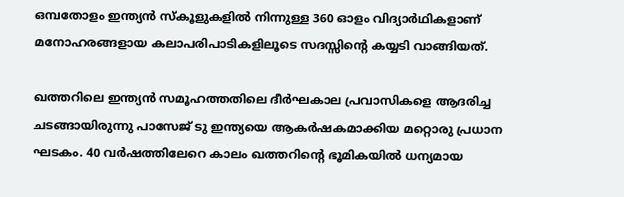ഒമ്പതോളം ഇന്ത്യന്‍ സ്‌കൂളുകളില്‍ നിന്നുള്ള 360 ഓളം വിദ്യാര്‍ഥികളാണ് മനോഹരങ്ങളായ കലാപരിപാടികളിലൂടെ സദസ്സിന്റെ കയ്യടി വാങ്ങിയത്.

ഖത്തറിലെ ഇന്ത്യന്‍ സമൂഹത്തതിലെ ദീര്‍ഘകാല പ്രവാസികളെ ആദരിച്ച ചടങ്ങായിരുന്നു പാസേജ് ടു ഇന്ത്യയെ ആകര്‍ഷകമാക്കിയ മറ്റൊരു പ്രധാന ഘടകം. 40 വര്‍ഷത്തിലേറെ കാലം ഖത്തറിന്റെ ഭൂമികയില്‍ ധന്യമായ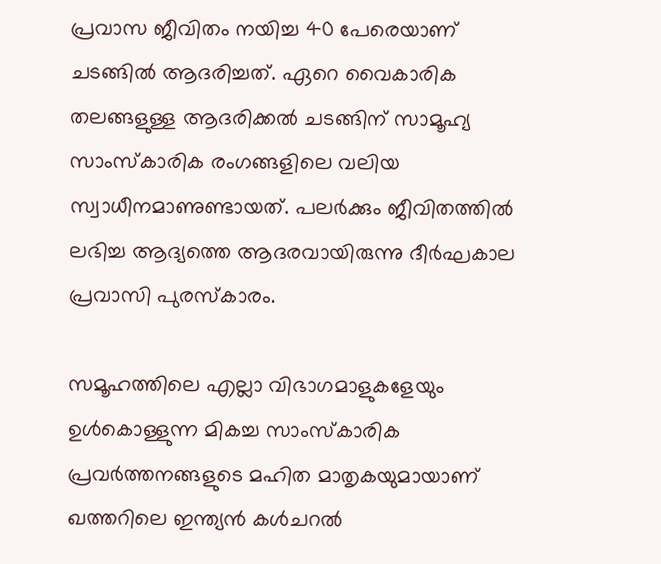പ്രവാസ ജീവിതം നയിച്ച 40 പേരെയാണ് ചടങ്ങില്‍ ആദരിച്ചത്. ഏറെ വൈകാരിക തലങ്ങളുള്ള ആദരിക്കല്‍ ചടങ്ങിന് സാമൂഹ്യ സാംസ്‌കാരിക രംഗങ്ങളിലെ വലിയ സ്വാധീനമാണുണ്ടായത്. പലര്‍ക്കും ജീവിതത്തില്‍ ലഭിച്ച ആദ്യത്തെ ആദരവായിരുന്നു ദീര്‍ഘകാല പ്രവാസി പുരസ്‌കാരം.

സമൂഹത്തിലെ എല്ലാ വിഭാഗമാളുകളേയും ഉള്‍കൊള്ളുന്ന മികച്ച സാംസ്‌കാരിക പ്രവര്‍ത്തനങ്ങളുടെ മഹിത മാതൃകയുമായാണ് ഖത്തറിലെ ഇന്ത്യന്‍ കള്‍ചറല്‍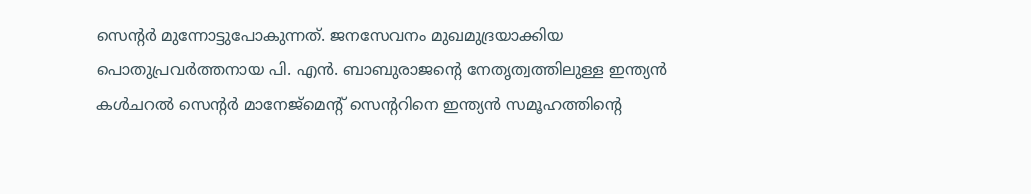സെന്റര്‍ മുന്നോട്ടുപോകുന്നത്. ജനസേവനം മുഖമുദ്രയാക്കിയ പൊതുപ്രവര്‍ത്തനായ പി. എന്‍. ബാബുരാജന്റെ നേതൃത്വത്തിലുള്ള ഇന്ത്യന്‍ കള്‍ചറല്‍ സെന്റര്‍ മാനേജ്‌മെന്റ് സെന്ററിനെ ഇന്ത്യന്‍ സമൂഹത്തിന്റെ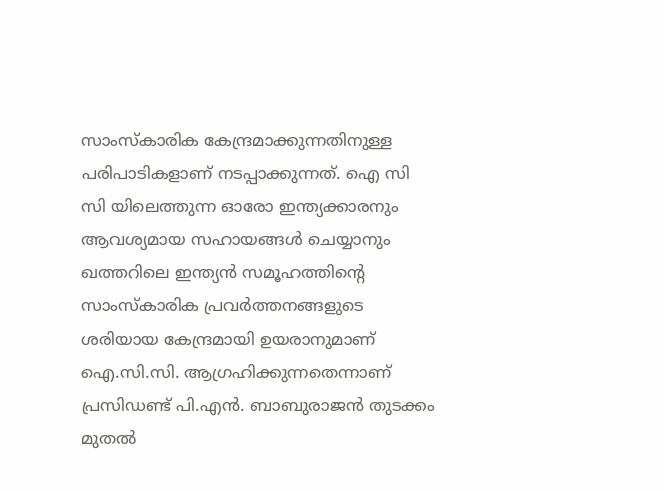സാംസ്‌കാരിക കേന്ദ്രമാക്കുന്നതിനുള്ള പരിപാടികളാണ് നടപ്പാക്കുന്നത്. ഐ സി സി യിലെത്തുന്ന ഓരോ ഇന്ത്യക്കാരനും ആവശ്യമായ സഹായങ്ങള്‍ ചെയ്യാനും ഖത്തറിലെ ഇന്ത്യന്‍ സമൂഹത്തിന്റെ സാംസ്‌കാരിക പ്രവര്‍ത്തനങ്ങളുടെ ശരിയായ കേന്ദ്രമായി ഉയരാനുമാണ് ഐ.സി.സി. ആഗ്രഹിക്കുന്നതെന്നാണ് പ്രസിഡണ്ട് പി.എന്‍. ബാബുരാജന്‍ തുടക്കം മുതല്‍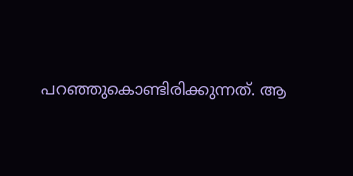പറഞ്ഞുകൊണ്ടിരിക്കുന്നത്. ആ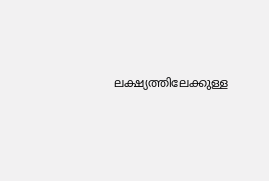ലക്ഷ്യത്തിലേക്കുള്ള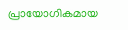പ്രായോഗികമായ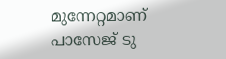മുന്നേറ്റമാണ് പാസേജ് ടു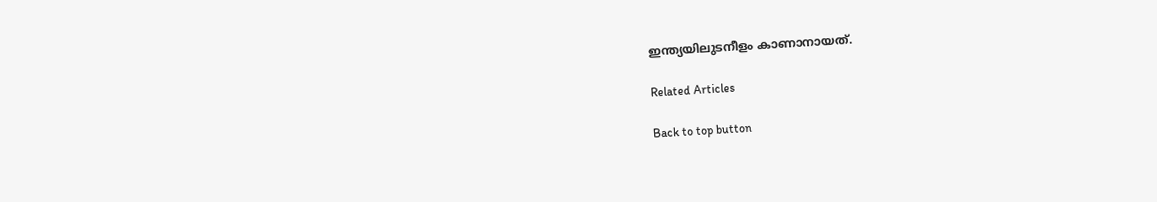ഇന്ത്യയിലുടനീളം കാണാനായത്.

Related Articles

Back to top button